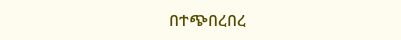በተጭበረበረ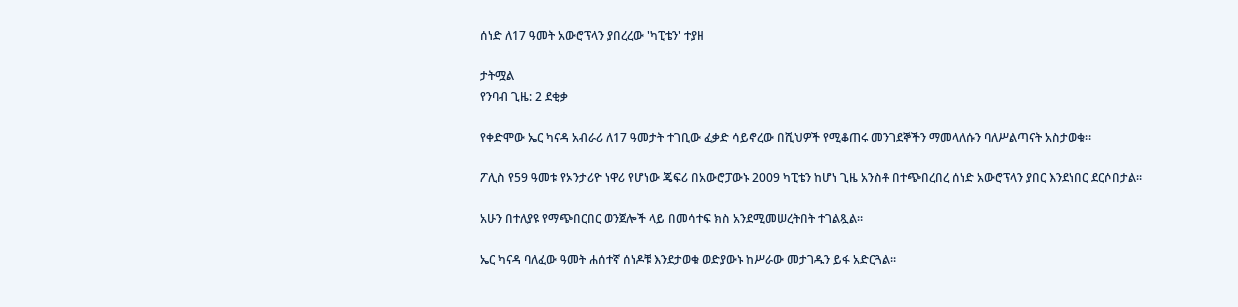ሰነድ ለ17 ዓመት አውሮፕላን ያበረረው 'ካፒቴን' ተያዘ

ታትሟል
የንባብ ጊዜ: 2 ደቂቃ

የቀድሞው ኤር ካናዳ አብራሪ ለ17 ዓመታት ተገቢው ፈቃድ ሳይኖረው በሺህዎች የሚቆጠሩ መንገደኞችን ማመላለሱን ባለሥልጣናት አስታወቁ።

ፖሊስ የ59 ዓመቱ የኦንታሪዮ ነዋሪ የሆነው ጄፍሪ በአውሮፓውኑ 2009 ካፒቴን ከሆነ ጊዜ አንስቶ በተጭበረበረ ሰነድ አውሮፕላን ያበር እንደነበር ደርሶበታል።

አሁን በተለያዩ የማጭበርበር ወንጀሎች ላይ በመሳተፍ ክስ አንደሚመሠረትበት ተገልጿል።

ኤር ካናዳ ባለፈው ዓመት ሐሰተኛ ሰነዶቹ እንደታወቁ ወድያውኑ ከሥራው መታገዱን ይፋ አድርጓል።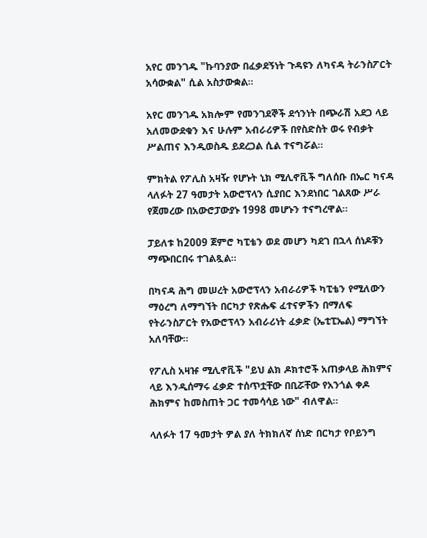አየር መንገዱ "ኩባንያው በፈቃደኝነት ጉዳዩን ለካናዳ ትራንስፖርት አሳውቋል" ሲል አስታውቋል።

አየር መንገዱ አክሎም የመንገደኞች ደኅንነት በጭራሽ አደጋ ላይ አለመውደቁን እና ሁሉም አብራሪዎች በየስድስት ወሩ የብቃት ሥልጠና እንዲወስዱ ይደረጋል ሲል ተናግሯል።

ምክትል የፖሊስ አዛዥ የሆኑት ኒክ ሚሊኖቪች ግለሰቡ በኤር ካናዳ ላለፉት 27 ዓመታት አውሮፕላን ሲያበር እንደነበር ገልጸው ሥራ የጀመረው በአውሮፓውያኑ 1998 መሆኑን ተናግረዋል።

ፓይለቱ ከ2009 ጀምሮ ካፒቴን ወደ መሆን ካደገ በኋላ ሰነዶቹን ማጭበርበሩ ተገልጿል።

በካናዳ ሕግ መሠረት አውሮፕላን አብራሪዎች ካፒቴን የሚለውን ማዕረግ ለማግኘት በርካታ የጽሑፍ ፈተናዎችን በማለፍ የትራንስፖርት የአውሮፕላን አብራሪነት ፈቃድ (ኤቲፒኤል) ማግኘት አለባቸው።

የፖሊስ አዛዡ ሚሊኖቪች "ይህ ልክ ዶክተሮች አጠቃላይ ሕክምና ላይ እንዲሰማሩ ፈቃድ ተሰጥቷቸው በቢሯቸው የአንጎል ቀዶ ሕክምና ከመስጠት ጋር ተመሳሳይ ነው" ብለዋል።

ላለፉት 17 ዓመታት ዎል ያለ ትክክለኛ ሰነድ በርካታ የቦይንግ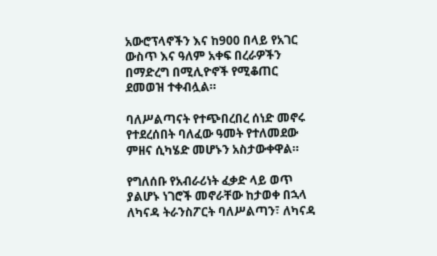አውሮፕላኖችን እና ከ900 በላይ የአገር ውስጥ እና ዓለም አቀፍ በረራዎችን በማድረግ በሚሊዮኖች የሚቆጠር ደመወዝ ተቀብሏል።

ባለሥልጣናት የተጭበረበረ ሰነድ መኖሩ የተደረሰበት ባለፈው ዓመት የተለመደው ምዘና ሲካሄድ መሆኑን አስታውቀዋል።

የግለሰቡ የአብራሪነት ፈቃድ ላይ ወጥ ያልሆኑ ነገሮች መኖራቸው ከታወቀ በኋላ ለካናዳ ትራንስፖርት ባለሥልጣን፣ ለካናዳ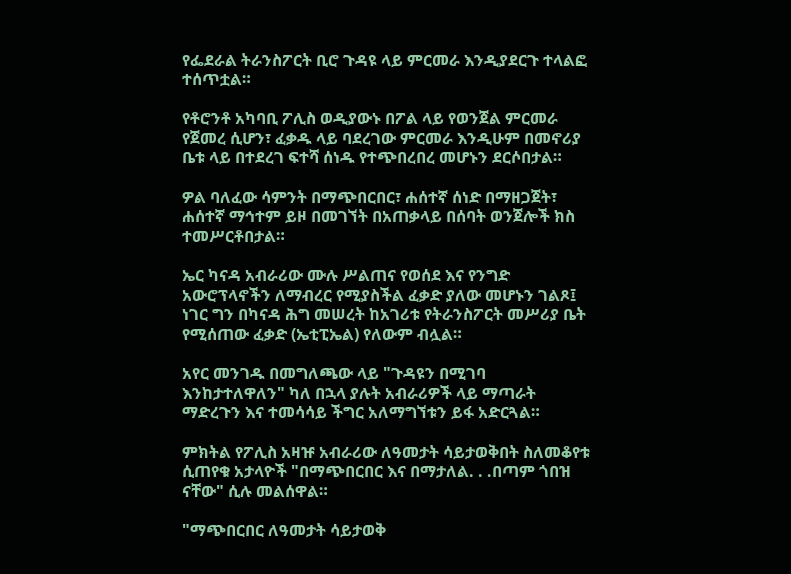የፌደራል ትራንስፖርት ቢሮ ጉዳዩ ላይ ምርመራ እንዲያደርጉ ተላልፎ ተሰጥቷል።

የቶሮንቶ አካባቢ ፖሊስ ወዲያውኑ በፖል ላይ የወንጀል ምርመራ የጀመረ ሲሆን፣ ፈቃዱ ላይ ባደረገው ምርመራ እንዲሁም በመኖሪያ ቤቱ ላይ በተደረገ ፍተሻ ሰነዱ የተጭበረበረ መሆኑን ደርሶበታል።

ዎል ባለፈው ሳምንት በማጭበርበር፣ ሐሰተኛ ሰነድ በማዘጋጀት፣ ሐሰተኛ ማኅተም ይዞ በመገኘት በአጠቃላይ በሰባት ወንጀሎች ክስ ተመሥርቶበታል።

ኤር ካናዳ አብራሪው ሙሉ ሥልጠና የወሰደ እና የንግድ አውሮፕላኖችን ለማብረር የሚያስችል ፈቃድ ያለው መሆኑን ገልጾ፤ ነገር ግን በካናዳ ሕግ መሠረት ከአገሪቱ የትራንስፖርት መሥሪያ ቤት የሚሰጠው ፈቃድ (ኤቲፒኤል) የለውም ብሏል።

አየር መንገዱ በመግለጫው ላይ "ጉዳዩን በሚገባ እንከታተለዋለን" ካለ በኋላ ያሉት አብራሪዎች ላይ ማጣራት ማድረጉን እና ተመሳሳይ ችግር አለማግኘቱን ይፋ አድርጓል።

ምክትል የፖሊስ አዛዡ አብራሪው ለዓመታት ሳይታወቅበት ስለመቆየቱ ሲጠየቁ አታላዮች "በማጭበርበር እና በማታለል. . .በጣም ጎበዝ ናቸው" ሲሉ መልሰዋል።

"ማጭበርበር ለዓመታት ሳይታወቅ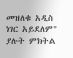መዝለቁ አዲስ ነገር አይደለም" ያሉት ምክትል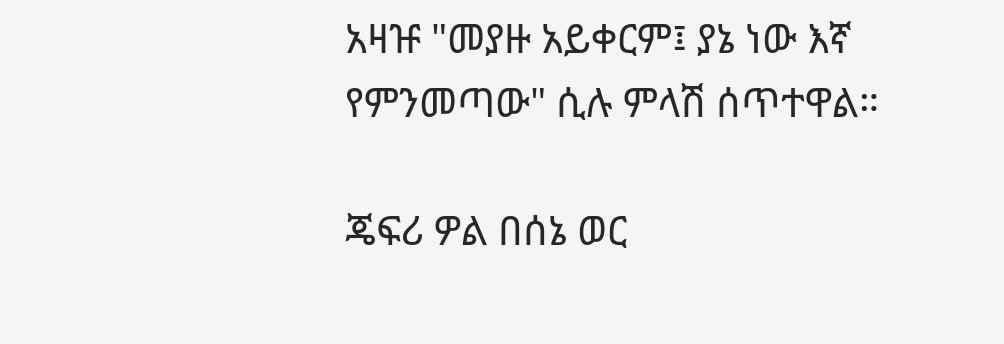አዛዡ "መያዙ አይቀርም፤ ያኔ ነው እኛ የምንመጣው" ሲሉ ምላሽ ሰጥተዋል።

ጄፍሪ ዎል በሰኔ ወር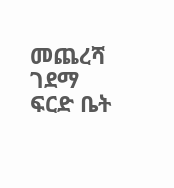መጨረሻ ገደማ ፍርድ ቤት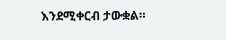እንደሚቀርብ ታውቋል።